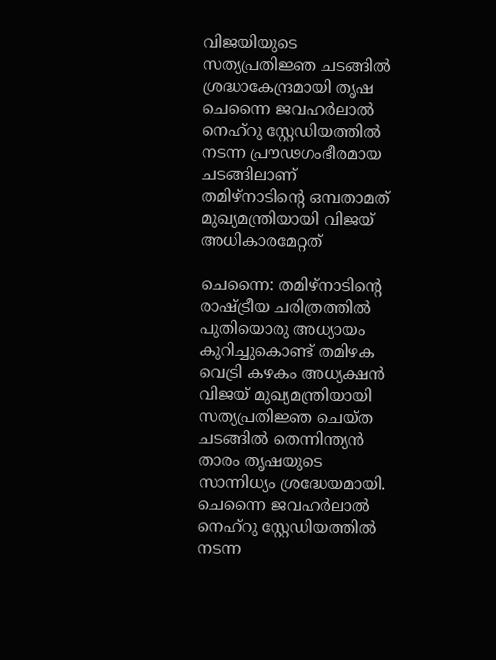വിജയിയുടെ സത്യപ്രതിജ്ഞ ചടങ്ങിൽ ശ്രദ്ധാകേന്ദ്രമായി തൃഷ
ചെന്നൈ ജവഹർലാൽ നെഹ്റു സ്റ്റേഡിയത്തിൽ നടന്ന പ്രൗഢഗംഭീരമായ ചടങ്ങിലാണ് തമിഴ്നാടിന്റെ ഒമ്പതാമത് മുഖ്യമന്ത്രിയായി വിജയ് അധികാരമേറ്റത്

ചെന്നൈ: തമിഴ്നാടിന്റെ രാഷ്ട്രീയ ചരിത്രത്തിൽ പുതിയൊരു അധ്യായം കുറിച്ചുകൊണ്ട് തമിഴക വെട്രി കഴകം അധ്യക്ഷൻ വിജയ് മുഖ്യമന്ത്രിയായി സത്യപ്രതിജ്ഞ ചെയ്ത ചടങ്ങിൽ തെന്നിന്ത്യൻ താരം തൃഷയുടെ സാന്നിധ്യം ശ്രദ്ധേയമായി. ചെന്നൈ ജവഹർലാൽ നെഹ്റു സ്റ്റേഡിയത്തിൽ നടന്ന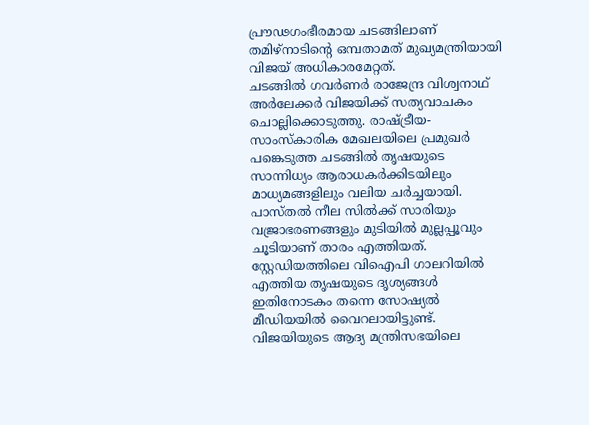പ്രൗഢഗംഭീരമായ ചടങ്ങിലാണ് തമിഴ്നാടിന്റെ ഒമ്പതാമത് മുഖ്യമന്ത്രിയായി വിജയ് അധികാരമേറ്റത്.
ചടങ്ങിൽ ഗവർണർ രാജേന്ദ്ര വിശ്വനാഥ് അർലേക്കർ വിജയിക്ക് സത്യവാചകം ചൊല്ലിക്കൊടുത്തു. രാഷ്ട്രീയ-സാംസ്കാരിക മേഖലയിലെ പ്രമുഖർ പങ്കെടുത്ത ചടങ്ങിൽ തൃഷയുടെ സാന്നിധ്യം ആരാധകർക്കിടയിലും മാധ്യമങ്ങളിലും വലിയ ചർച്ചയായി. പാസ്തൽ നീല സിൽക്ക് സാരിയും വജ്രാഭരണങ്ങളും മുടിയിൽ മുല്ലപ്പൂവും ചൂടിയാണ് താരം എത്തിയത്. സ്റ്റേഡിയത്തിലെ വിഐപി ഗാലറിയിൽ എത്തിയ തൃഷയുടെ ദൃശ്യങ്ങൾ ഇതിനോടകം തന്നെ സോഷ്യൽ മീഡിയയിൽ വൈറലായിട്ടുണ്ട്. വിജയിയുടെ ആദ്യ മന്ത്രിസഭയിലെ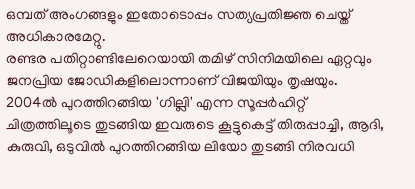ഒമ്പത് അംഗങ്ങളും ഇതോടൊപ്പം സത്യപ്രതിജ്ഞ ചെയ്ത് അധികാരമേറ്റു.
രണ്ടര പതിറ്റാണ്ടിലേറെയായി തമിഴ് സിനിമയിലെ ഏറ്റവും ജനപ്രിയ ജോഡികളിലൊന്നാണ് വിജയിയും തൃഷയും. 2004ൽ പുറത്തിറങ്ങിയ 'ഗില്ലി' എന്ന സൂപ്പർഹിറ്റ് ചിത്രത്തിലൂടെ തുടങ്ങിയ ഇവരുടെ കൂട്ടുകെട്ട് തിരുപ്പാച്ചി, ആദി, കുരുവി, ഒടുവിൽ പുറത്തിറങ്ങിയ ലിയോ തുടങ്ങി നിരവധി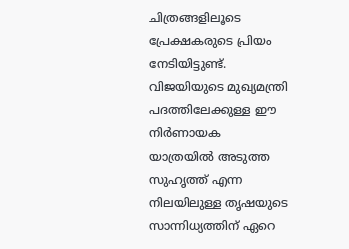ചിത്രങ്ങളിലൂടെ പ്രേക്ഷകരുടെ പ്രിയം നേടിയിട്ടുണ്ട്. വിജയിയുടെ മുഖ്യമന്ത്രി പദത്തിലേക്കുള്ള ഈ നിർണായക യാത്രയിൽ അടുത്ത സുഹൃത്ത് എന്ന നിലയിലുള്ള തൃഷയുടെ സാന്നിധ്യത്തിന് ഏറെ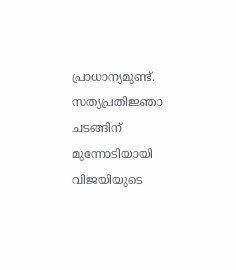പ്രാധാന്യമുണ്ട്.
സത്യപ്രതിജ്ഞാ ചടങ്ങിന് മുന്നോടിയായി വിജയിയുടെ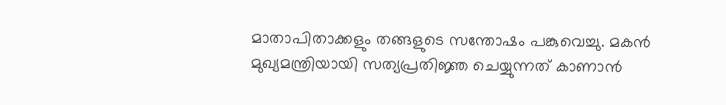മാതാപിതാക്കളും തങ്ങളുടെ സന്തോഷം പങ്കുവെച്ചു. മകൻ മുഖ്യമന്ത്രിയായി സത്യപ്രതിജ്ഞ ചെയ്യുന്നത് കാണാൻ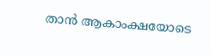താൻ ആകാംക്ഷയോടെ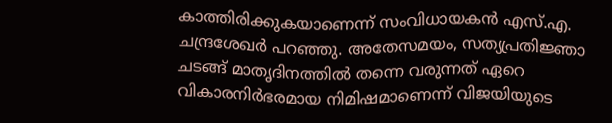കാത്തിരിക്കുകയാണെന്ന് സംവിധായകൻ എസ്.എ. ചന്ദ്രശേഖർ പറഞ്ഞു. അതേസമയം, സത്യപ്രതിജ്ഞാ ചടങ്ങ് മാതൃദിനത്തിൽ തന്നെ വരുന്നത് ഏറെ വികാരനിർഭരമായ നിമിഷമാണെന്ന് വിജയിയുടെ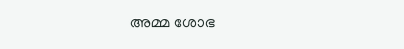അമ്മ ശോഭ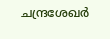ചന്ദ്രശേഖർ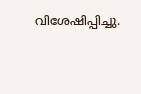വിശേഷിപ്പിച്ചു.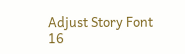Adjust Story Font
16